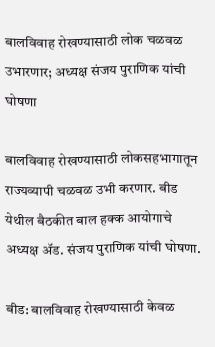बालविवाह रोखण्यासाठी लोक चळवळ उभारणार; अध्यक्ष संजय पुराणिक यांची घोषणा

बालविवाह रोखण्यासाठी लोकसहभागातून राज्यव्यापी चळवळ उभी करणार. बीड येथील बैठकीत बाल हक्क आयोगाचे अध्यक्ष ॲड. संजय पुराणिक यांची घोषणा.

बीड: बालविवाह रोखण्यासाठी केवळ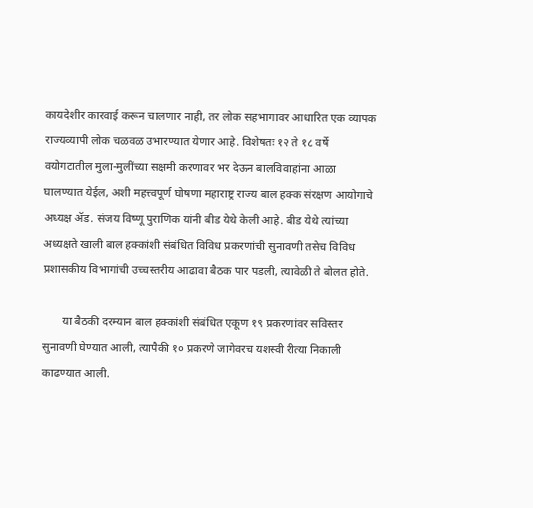कायदेशीर कारवाई करून चालणार नाही, तर लोक सहभागावर आधारित एक व्यापक राज्यव्यापी लोक चळवळ उभारण्यात येणार आहे. विशेषतः १२ ते १८ वर्षे वयोगटातील मुला-मुलींच्या सक्षमी करणावर भर देऊन बालविवाहांना आळा घालण्यात येईल, अशी महत्त्वपूर्ण घोषणा महाराष्ट्र राज्य बाल हक्क संरक्षण आयोगाचे अध्यक्ष ॲड. संजय विष्णू पुराणिक यांनी बीड येथे केली आहे. बीड येथे त्यांच्या अध्यक्षते खाली बाल हक्कांशी संबंधित विविध प्रकरणांची सुनावणी तसेच विविध प्रशासकीय विभागांची उच्चस्तरीय आढावा बैठक पार पडली, त्यावेळी ते बोलत होते.

       या बैठकी दरम्यान बाल हक्कांशी संबंधित एकूण १९ प्रकरणांवर सविस्तर सुनावणी घेण्यात आली, त्यापैकी १० प्रकरणे जागेवरच यशस्वी रीत्या निकाली काढण्यात आली.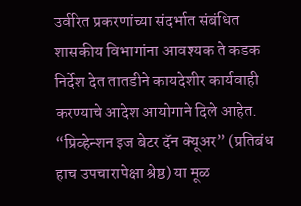उर्वरित प्रकरणांच्या संदर्भात संबंधित शासकीय विभागांना आवश्यक ते कडक निर्देश देत तातडीने कायदेशीर कार्यवाही करण्याचे आदेश आयोगाने दिले आहेत. “प्रिव्हेन्शन इज बेटर दॅन क्यूअर” (प्रतिबंध हाच उपचारापेक्षा श्रेष्ठ) या मूळ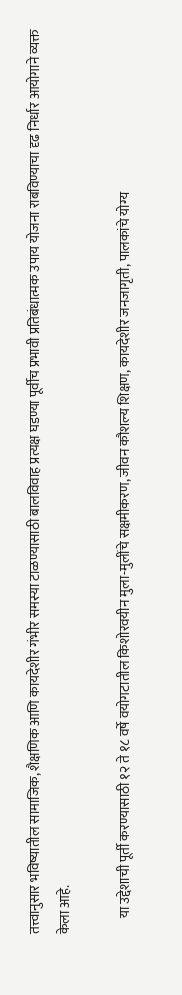तत्त्वानुसार भविष्यातील सामाजिक, शैक्षणिक आणि कायदेशीर गंभीर समस्या टाळण्यासाठी बालविवाह प्रत्यक्ष घडण्या पूर्वीच प्रभावी प्रतिबंधात्मक उपाय योजना राबविण्याचा दृढ निर्धार आयोगाने व्यक्त केला आहे.

      या उद्देशाची पूर्ती करण्यासाठी १२ ते १८ वर्षे वयोगटातील किशोरवयीन मुला-मुलींचे सक्षमीकरण, जीवन कौशल्य शिक्षण, कायदेशीर जनजागृती, पालकांचे योग्य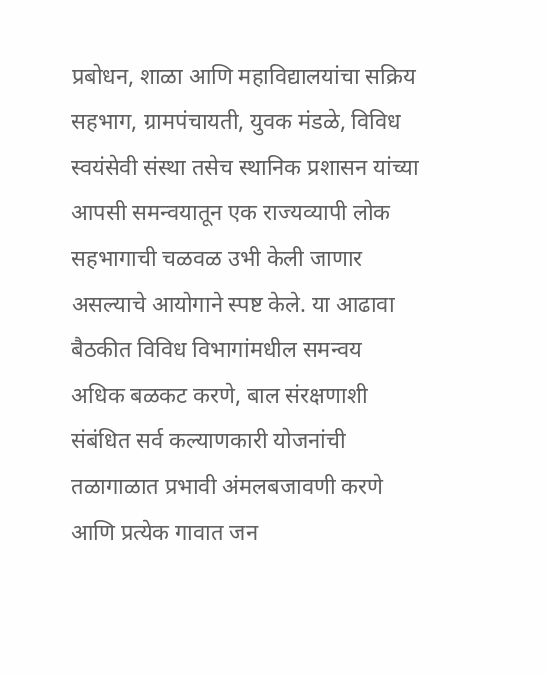प्रबोधन, शाळा आणि महाविद्यालयांचा सक्रिय सहभाग, ग्रामपंचायती, युवक मंडळे, विविध स्वयंसेवी संस्था तसेच स्थानिक प्रशासन यांच्या आपसी समन्वयातून एक राज्यव्यापी लोक सहभागाची चळवळ उभी केली जाणार असल्याचे आयोगाने स्पष्ट केले. या आढावा बैठकीत विविध विभागांमधील समन्वय अधिक बळकट करणे, बाल संरक्षणाशी संबंधित सर्व कल्याणकारी योजनांची तळागाळात प्रभावी अंमलबजावणी करणे आणि प्रत्येक गावात जन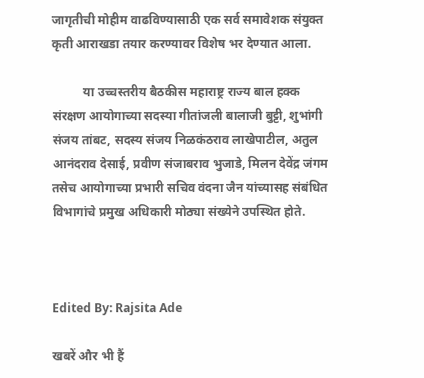जागृतीची मोहीम वाढविण्यासाठी एक सर्व समावेशक संयुक्त कृती आराखडा तयार करण्यावर विशेष भर देण्यात आला.

          या उच्चस्तरीय बैठकीस महाराष्ट्र राज्य बाल हक्क संरक्षण आयोगाच्या सदस्या गीतांजली बालाजी बुट्टी, शुभांगी संजय तांबट, सदस्य संजय निळकंठराव लाखेपाटील, अतुल आनंदराव देसाई, प्रवीण संजाबराव भुजाडे, मिलन देवेंद्र जंगम तसेच आयोगाच्या प्रभारी सचिव वंदना जैन यांच्यासह संबंधित विभागांचे प्रमुख अधिकारी मोठ्या संख्येने उपस्थित होते.



Edited By: Rajsita Ade

खबरें और भी हैं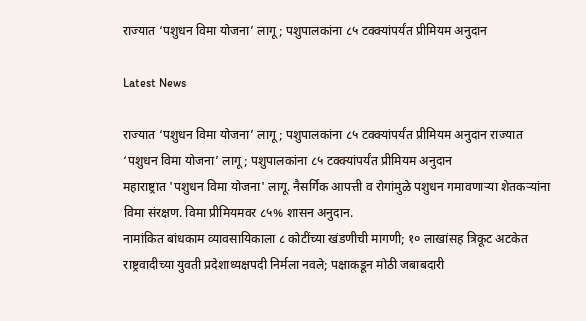राज्यात ‘पशुधन विमा योजना’ लागू; पशुपालकांना ८५ टक्क्यांपर्यंत प्रीमियम अनुदान

Latest News

राज्यात ‘पशुधन विमा योजना’ लागू; पशुपालकांना ८५ टक्क्यांपर्यंत प्रीमियम अनुदान राज्यात ‘पशुधन विमा योजना’ लागू; पशुपालकांना ८५ टक्क्यांपर्यंत प्रीमियम अनुदान
महाराष्ट्रात 'पशुधन विमा योजना' लागू. नैसर्गिक आपत्ती व रोगांमुळे पशुधन गमावणाऱ्या शेतकऱ्यांना विमा संरक्षण. विमा प्रीमियमवर ८५% शासन अनुदान.
नामांकित बांधकाम व्यावसायिकाला ८ कोटींच्या खंडणीची मागणी; १० लाखांसह त्रिकूट अटकेत
राष्ट्रवादीच्या युवती प्रदेशाध्यक्षपदी निर्मला नवले; पक्षाकडून मोठी जबाबदारी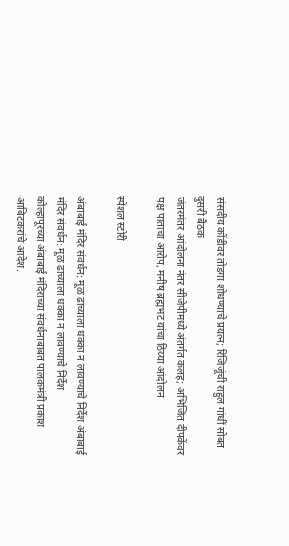संसदीय कोंडीवर तोडगा शोधण्याचे प्रयत्न; रिजिजूंची राहुल गांधीं सोबत दुसरी बैठक
जंतरमंतर आंदोलना नंतर सीजेपीमध्ये अंतर्गत कलह; अभिजित दीपकेंवर पक्ष पाताचा आरोप, मनीष ब्रह्मभट यांचा ठिय्या आंदोलन

स्पेशल स्टोरी

अंबाबाई मंदिर संवर्धन: मूळ ढाच्याला धक्का न लावण्याचे निर्देश अंबाबाई मंदिर संवर्धन: मूळ ढाच्याला धक्का न लावण्याचे निर्देश
कोल्हापूरच्या अंबाबाई मंदिराच्या संवर्धनाबाबत पालकमंत्री प्रकाश आबिटकरांचे आदेश.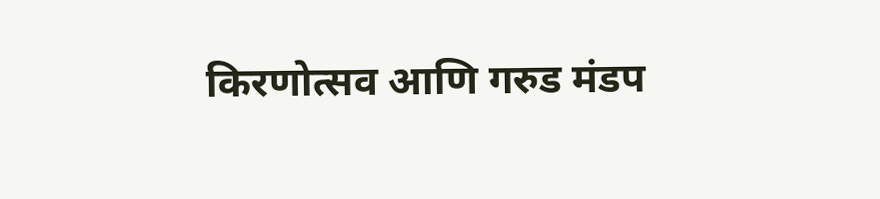किरणोत्सव आणि गरुड मंडप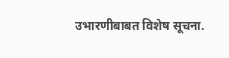उभारणीबाबत विशेष सूचना.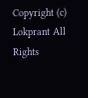Copyright (c) Lokprant All Rights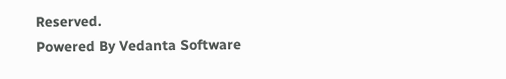Reserved.
Powered By Vedanta Software